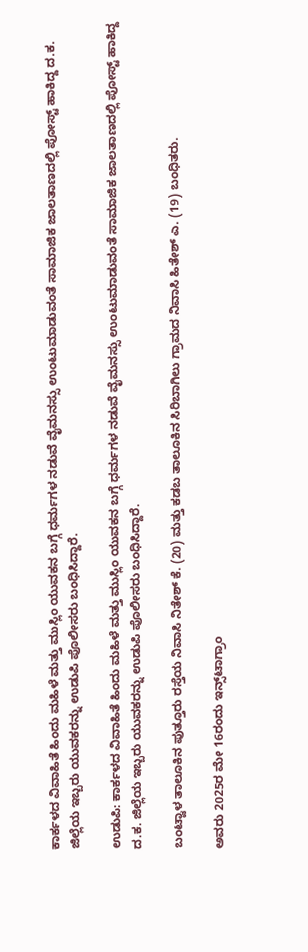ಕಾರ್ಕಳದ ವಿವಾಹಿತೆ ಹಿಂದು ಮಹಿಳೆ ಮತ್ತು ಮುಸ್ಲಿಂ ಯುವಕನ ಬಗ್ಗೆ ಧರ್ಮಗಳ ನಡುವೆ ವೈಮನಸ್ಸು ಉಂಟುಮಾಡುವಂತೆ ಸಾಮಾಜಿಕ ಜಾಲತಾಣದಲ್ಲಿ ಪೋಸ್ಟ್‌ ಹಾಕಿದ್ದ ದ.ಕ. ಜಿಲ್ಲೆಯ ಇಬ್ಬರು ಯುವಕರನ್ನು ಉಡುಪಿ ಪೊಲೀಸರು ಬಂಧಿಸಿದ್ದಾರೆ.

ಉಡುಪಿ: ಕಾರ್ಕಳದ ವಿವಾಹಿತೆ ಹಿಂದು ಮಹಿಳೆ ಮತ್ತು ಮುಸ್ಲಿಂ ಯುವಕನ ಬಗ್ಗೆ ಧರ್ಮಗಳ ನಡುವೆ ವೈಮನಸ್ಸು ಉಂಟುಮಾಡುವಂತೆ ಸಾಮಾಜಿಕ ಜಾಲತಾಣದಲ್ಲಿ ಪೋಸ್ಟ್‌ ಹಾಕಿದ್ದ ದ.ಕ. ಜಿಲ್ಲೆಯ ಇಬ್ಬರು ಯುವಕರನ್ನು ಉಡುಪಿ ಪೊಲೀಸರು ಬಂಧಿಸಿದ್ದಾರೆ.

ಬಂಟ್ವಾಳ ತಾಲೂಕಿನ ಪುತ್ತೂರು ರಸ್ತೆಯ ನಿವಾಸಿ ನಿತೇಶ್‌ ಕೆ. (20) ಮತ್ತು ಕಡಬ ತಾಲೂಕಿನ ಸಿರಿಬಾಗಿಲು ಗ್ರಾಮದ ನಿವಾಸಿ ಹಿತೇಶ್‌ ಎ. (19) ಬಂಧಿತರು.

ಅವರು 2025ರ ಮೇ 16ರಂದು ಇನ್ಸ್‌ಟಾಗ್ರಾಂ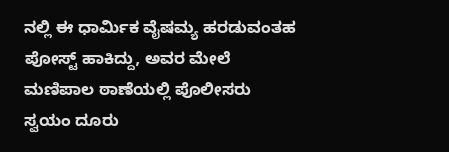ನಲ್ಲಿ ಈ ಧಾರ್ಮಿಕ ವೈಷಮ್ಯ ಹರಡುವಂತಹ ಪೋಸ್ಟ್‌ ಹಾಕಿದ್ದು, ಅವರ ಮೇಲೆ ಮಣಿಪಾಲ ಠಾಣೆಯಲ್ಲಿ ಪೊಲೀಸರು ಸ್ವಯಂ ದೂರು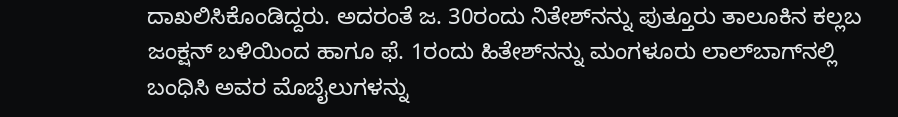ದಾಖಲಿಸಿಕೊಂಡಿದ್ದರು. ಅದರಂತೆ ಜ. 30ರಂದು ನಿತೇಶ್‌ನನ್ನು ಪುತ್ತೂರು ತಾಲೂಕಿನ ಕಲ್ಲಬ ಜಂಕ್ಷನ್‌ ಬಳಿಯಿಂದ ಹಾಗೂ ಫೆ. 1ರಂದು ಹಿತೇಶ್‌ನನ್ನು ಮಂಗಳೂರು ಲಾಲ್‌ಬಾಗ್‌ನಲ್ಲಿ ಬಂಧಿಸಿ ಅವರ ಮೊಬೈಲುಗಳನ್ನು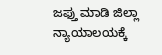ಜಫ್ತು ಮಾಡಿ ಜಿಲ್ಲಾ ನ್ಯಾಯಾಲಯಕ್ಕೆ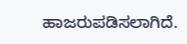ಹಾಜರುಪಡಿಸಲಾಗಿದೆ.